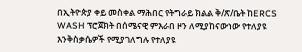በኢትዮጵያ ቀይ መስቀል ማሕበር የትግራይ ክልል ቅ/ጽ/ቤት ከERCS WASH ፕሮጀክት በሰሜናዊ ምእራበ ዞን ለሚያከናውነው የተለያዩ እንቅስቃሴዎች የሚያገለግሉ የተለያዩ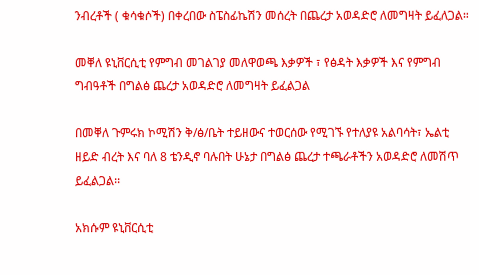ንብረቶች ( ቁሳቁሶች) በቀረበው ስፔስፊኬሽን መሰረት በጨረታ አወዳድሮ ለመግዛት ይፈለጋል።

መቐለ ዩኒቨርሲቲ የምግብ መገልገያ መለዋወጫ እቃዎች ፣ የፅዳት እቃዎች እና የምግብ ግብዓቶች በግልፅ ጨረታ አወዳድሮ ለመግዛት ይፈልጋል

በመቐለ ጉምሩክ ኮሚሽን ቅ/ፅ/ቤት ተይዘውና ተወርሰው የሚገኙ የተለያዩ አልባሳት፣ ኤልቲ ዘይድ ብረት እና ባለ 8 ቴንዲኖ ባሉበት ሁኔታ በግልፅ ጨረታ ተጫራቶችን አወዳድሮ ለመሽጥ ይፈልጋል፡፡

አክሱም ዩኒቨርሲቲ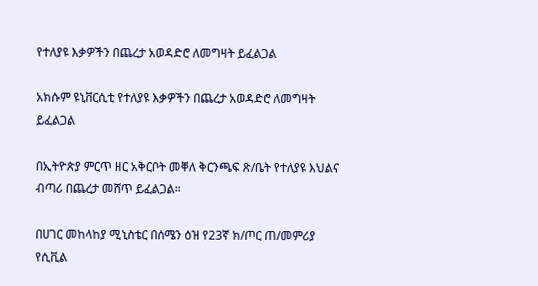የተለያዩ እቃዎችን በጨረታ አወዳድሮ ለመግዛት ይፈልጋል

አክሱም ዩኒቨርሲቲ የተለያዩ እቃዎችን በጨረታ አወዳድሮ ለመግዛት ይፈልጋል

በኢትዮጵያ ምርጥ ዘር አቅርቦት መቐለ ቅርንጫፍ ጽ/ቤት የተለያዩ እህልና ብጣሪ በጨረታ መሸጥ ይፈልጋል።

በሀገር መከላከያ ሚኒስቴር በሰሜን ዕዝ የ23ኛ ክ/ጦር ጠ/መምሪያ የሲቪል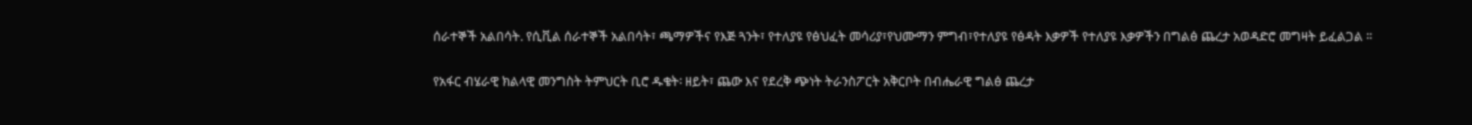ሰራተኞች አልበሳት. የሲቪል ሰራተኞች አልበሳት፣ ጫማዎችና የእጅ ጓንት፣ የተለያዩ የፅህፈት መሳሪያ፣የህሙማን ምግብ፣የተለያዩ የፅዳት እቃዎች የተለያዩ እቃዎችን በግልፅ ጨረታ አወዳድሮ መግዛት ይፈልጋል ፡፡

የአፋር ብሄራዊ ክልላዊ መንግስት ትምህርት ቢሮ ዱቄት፡ ዘይት፣ ጨው እና የደረቅ ጭነት ትራንስፖርት አቅርቦት በብሔራዊ ግልፅ ጨረታ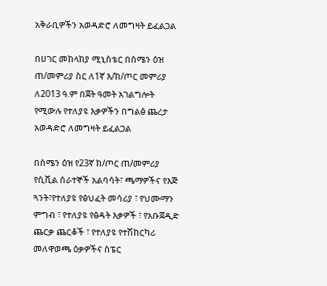አቅራቢዎችን አወዳድሮ ለመግዛት ይፈልጋል

በሀገር መከላከያ ሚኒስቴር በሰሜን ዕዝ ጠ/መምሪያ ስር ለ1ኛ እ/ክ/ጦር መምሪያ ለ2013 ዓ.ም በጀት ዓመት አገልግሎት የሚውሉ የተለያዩ እቃዎችን በግልፅ ጨረታ አወዳድሮ ለመግዛት ይፈልጋል

በሰሜን ዕዝ የ23ኛ ክ/ጦር ጠ/መምሪያ የሲቪል ሰራተኞች አልባሳት፣ ጫማዎችና የእጅ ጓንት፣የተለያዩ የፅህፈት መሳሪያ ፣ የህሙማን ምግብ ፣ የተለያዩ የፅዳት እቃዎች ፣ የአቡጀዲድ ጨርቃ ጨርቆች ፣ የተለያዩ የተሽከርካሪ መለዋወጫ ዕቃዎችና ስፔር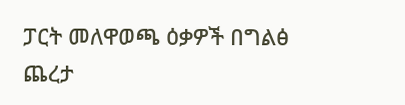ፓርት መለዋወጫ ዕቃዎች በግልፅ ጨረታ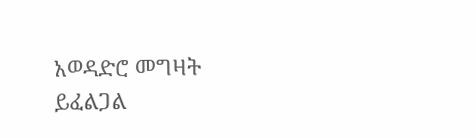አወዳድሮ መግዛት ይፈልጋል